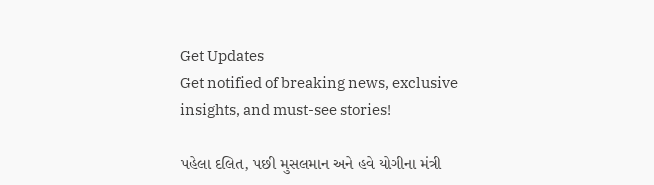Get Updates
Get notified of breaking news, exclusive insights, and must-see stories!

પહેલા દલિત, પછી મુસલમાન અને હવે યોગીના મંત્રી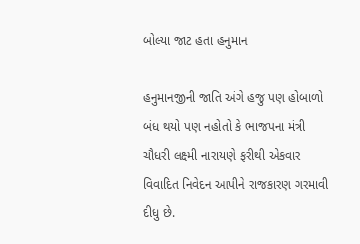બોલ્યા જાટ હતા હનુમાન

હનુમાનજીની જાતિ અંગે હજુ પણ હોબાળો બંધ થયો પણ નહોતો કે ભાજપના મંત્રી ચૌધરી લક્ષ્મી નારાયણે ફરીથી એકવાર વિવાદિત નિવેદન આપીને રાજકારણ ગરમાવી દીધુ છે.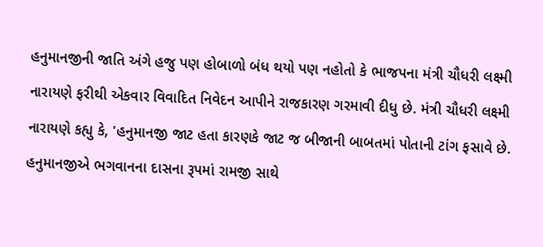હનુમાનજીની જાતિ અંગે હજુ પણ હોબાળો બંધ થયો પણ નહોતો કે ભાજપના મંત્રી ચૌધરી લક્ષ્મી નારાયણે ફરીથી એકવાર વિવાદિત નિવેદન આપીને રાજકારણ ગરમાવી દીધુ છે. મંત્રી ચૌધરી લક્ષ્મી નારાયણે કહ્યુ કે, 'હનુમાનજી જાટ હતા કારણકે જાટ જ બીજાની બાબતમાં પોતાની ટાંગ ફસાવે છે. હનુમાનજીએ ભગવાનના દાસના રૂપમાં રામજી સાથે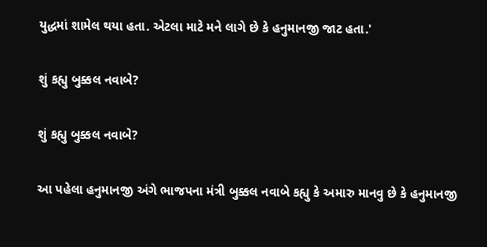યુદ્ધમાં શામેલ થયા હતા. એટલા માટે મને લાગે છે કે હનુમાનજી જાટ હતા.'

શું કહ્યુ બુક્કલ નવાબે?

શું કહ્યુ બુક્કલ નવાબે?

આ પહેલા હનુમાનજી અંગે ભાજપના મંત્રી બુક્કલ નવાબે કહ્યુ કે અમારુ માનવુ છે કે હનુમાનજી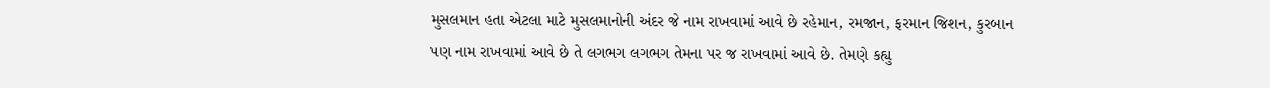મુસલમાન હતા એટલા માટે મુસલમાનોની અંદર જે નામ રાખવામાં આવે છે રહેમાન, રમજાન, ફરમાન જિશન, કુરબાન પણ નામ રાખવામાં આવે છે તે લગભગ લગભગ તેમના પર જ રાખવામાં આવે છે. તેમણે કહ્યુ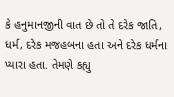કે હનુમાનજીની વાત છે તો તે દરેક જાતિ, ધર્મ, દરેક મજહબના હતા અને દરેક ધર્મના પ્યારા હતા. તેમણે કહ્યુ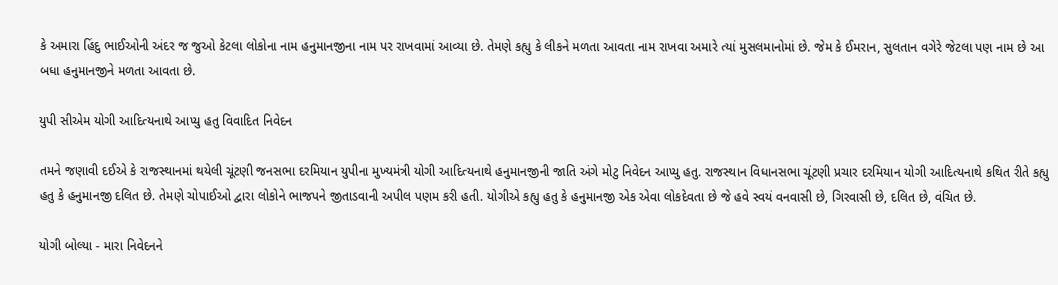કે અમારા હિંદુ ભાઈઓની અંદર જ જુઓ કેટલા લોકોના નામ હનુમાનજીના નામ પર રાખવામાં આવ્યા છે. તેમણે કહ્યુ કે લીકને મળતા આવતા નામ રાખવા અમારે ત્યાં મુસલમાનોમાં છે. જેમ કે ઈમરાન, સુલતાન વગેરે જેટલા પણ નામ છે આ બધા હનુમાનજીને મળતા આવતા છે.

યુપી સીએમ યોગી આદિત્યનાથે આપ્યુ હતુ વિવાદિત નિવેદન

તમને જણાવી દઈએ કે રાજસ્થાનમાં થયેલી ચૂંટણી જનસભા દરમિયાન યુપીના મુખ્યમંત્રી યોગી આદિત્યનાથે હનુમાનજીની જાતિ અંગે મોટુ નિવેદન આપ્યુ હતુ. રાજસ્થાન વિધાનસભા ચૂંટણી પ્રચાર દરમિયાન યોગી આદિત્યનાથે કથિત રીતે કહ્યુ હતુ કે હનુમાનજી દલિત છે. તેમણે ચોપાઈઓ દ્વારા લોકોને ભાજપને જીતાડવાની અપીલ પણમ કરી હતી. યોગીએ કહ્યુ હતુ કે હનુમાનજી એક એવા લોકદેવતા છે જે હવે સ્વયં વનવાસી છે, ગિરવાસી છે, દલિત છે, વંચિત છે.

યોગી બોલ્યા - મારા નિવેદનને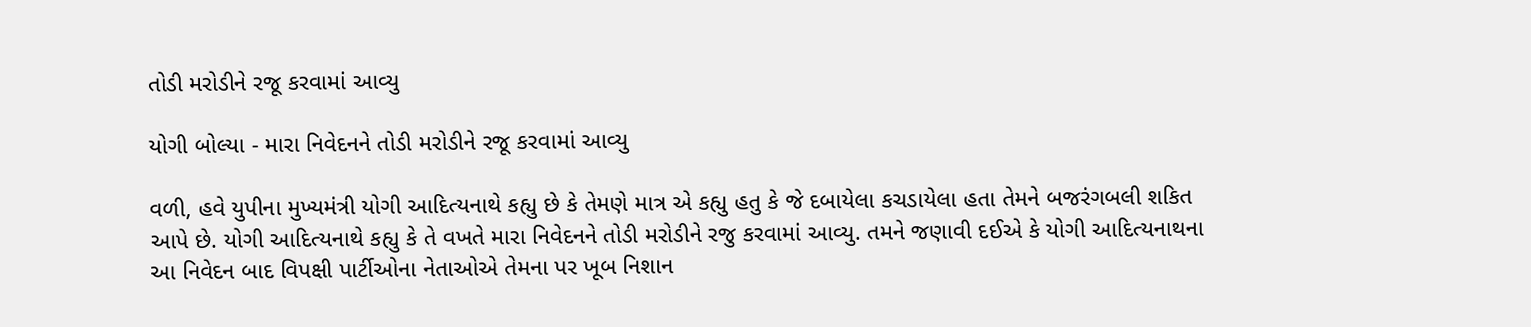તોડી મરોડીને રજૂ કરવામાં આવ્યુ

યોગી બોલ્યા - મારા નિવેદનને તોડી મરોડીને રજૂ કરવામાં આવ્યુ

વળી, હવે યુપીના મુખ્યમંત્રી યોગી આદિત્યનાથે કહ્યુ છે કે તેમણે માત્ર એ કહ્યુ હતુ કે જે દબાયેલા કચડાયેલા હતા તેમને બજરંગબલી શકિત આપે છે. યોગી આદિત્યનાથે કહ્યુ કે તે વખતે મારા નિવેદનને તોડી મરોડીને રજુ કરવામાં આવ્યુ. તમને જણાવી દઈએ કે યોગી આદિત્યનાથના આ નિવેદન બાદ વિપક્ષી પાર્ટીઓના નેતાઓએ તેમના પર ખૂબ નિશાન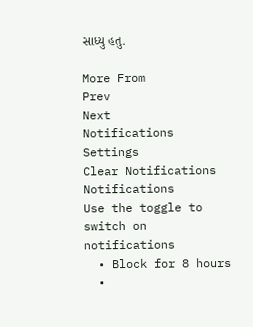સાધ્યુ હતુ.

More From
Prev
Next
Notifications
Settings
Clear Notifications
Notifications
Use the toggle to switch on notifications
  • Block for 8 hours
  •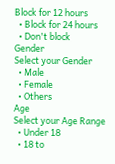Block for 12 hours
  • Block for 24 hours
  • Don't block
Gender
Select your Gender
  • Male
  • Female
  • Others
Age
Select your Age Range
  • Under 18
  • 18 to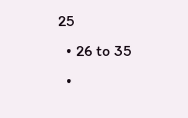25
  • 26 to 35
  •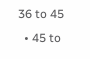36 to 45
  • 45 to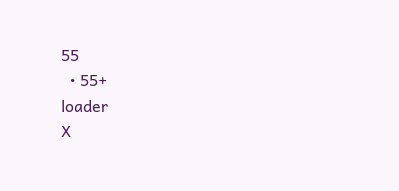55
  • 55+
loader
X